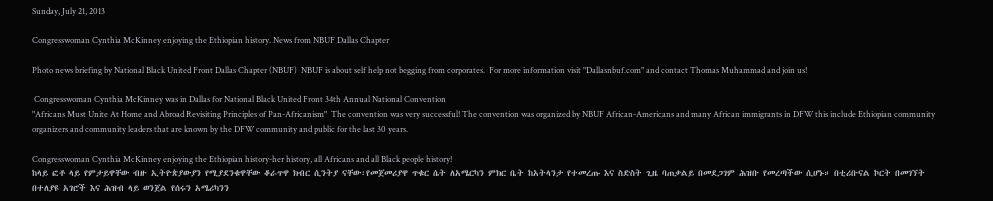Sunday, July 21, 2013

Congresswoman Cynthia McKinney enjoying the Ethiopian history. News from NBUF Dallas Chapter

Photo news briefing by National Black United Front Dallas Chapter (NBUF)  NBUF is about self help not begging from corporates.  For more information visit "Dallasnbuf.com" and contact Thomas Muhammad and join us!

 Congresswoman Cynthia McKinney was in Dallas for National Black United Front 34th Annual National Convention
"Africans Must Unite At Home and Abroad Revisiting Principles of Pan-Africanism"  The convention was very successful! The convention was organized by NBUF African-Americans and many African immigrants in DFW this include Ethiopian community organizers and community leaders that are known by the DFW community and public for the last 30 years.

Congresswoman Cynthia McKinney enjoying the Ethiopian history-her history, all Africans and all Black people history!
ከላይ ፎቶ ላይ የምታይዋቸው ብዙ ኢትዮጵያውያን የሚያደንቁዋቸው ቆራጥዋ ክብር ሲንትያ ናቸው፡የመጀመሪያዋ ጥቁር ሴት ለአሜርካን ምክር ቤት ከአትላንታ የተመረጡ እና ስድስት ጊዜ ባጠቃልይ በመደጋገም ሕዝቡ የመረጣችው ሲሆኑ። በቲሪቡናል ኮርት በመገኘት በተለያዩ አገሮች እና ሕዝብ ላይ ወንጀል የሰሩን አሜሪካንን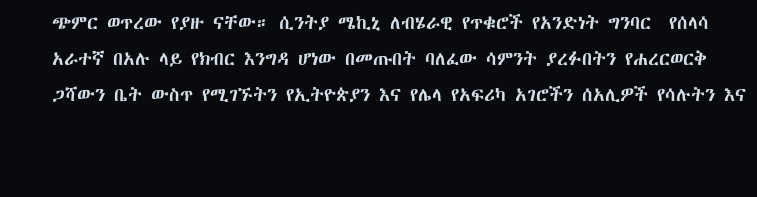ጭምር ወጥረው የያዙ ናቸው። ሲንትያ ሜኪኒ ለብሄራዊ የጥቁሮች የአንድነት ግንባር  የሰላሳ አራተኛ በአሉ ላይ የክብር እንግዳ ሆነው በመጡበት ባለፈው ሳምንት ያረፉበትን የሐረርወርቅ ጋሻውን ቤት ውስጥ የሚገኙትን የኢትዮጵያን እና የሌላ የአፍሪካ አገሮችን ሰአሊዎች የሳሉትን እና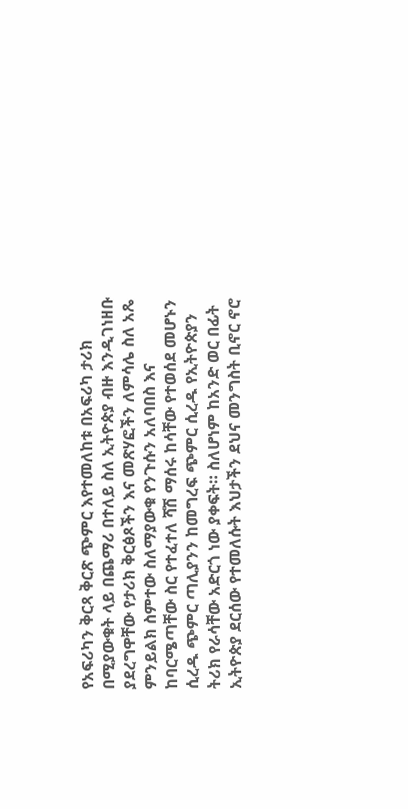የአፍሪካን ቅርጻ ቅርጽ ጭምር እየተመለከቱ በአፍሪካ ታሪክ በሚያውቁት ላይ በጨማሪ በተለይ ስለ ኢትዮጵያ ብዙ እንዲገነዘቡ ያደረግዋቸው የታሪክ ቅርፅጾችን እና መጽሃፎችን ለምሳሌ ስለ አጼ ምንይልክ ስምተው ስለማያውቁ የንጉሱን አለባበስ እና ከባርሜጣቸው ስር የተፈተለ ሻሽ ማሰሩ ከሳቸው የተወሰደ መሆኑን ሲረዱ ጭምር ጣሊያንን ከመግረፍ ጭምር ሲረዱ የኢትዮጵያን ትሪክ የራሳቸው አድርጎ ነው ያቀፍት። ስለሆነም ከአንድ ወር በፊት ኢትዮጵያ ደርሰው የተመለሱት እህታችን ደህና መንግስት ቢኖር ኖሮ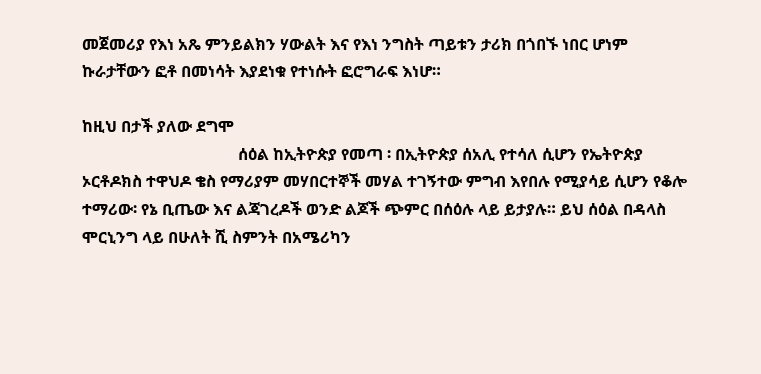መጀመሪያ የእነ አጼ ምንይልክን ሃውልት እና የእነ ንግስት ጣይቱን ታሪክ በጎበኙ ነበር ሆነም ኩራታቸውን ፎቶ በመነሳት እያደነቁ የተነሱት ፎሮግራፍ እነሆ።

ከዚህ በታች ያለው ደግሞ
                                       ሰዕል ከኢትዮጵያ የመጣ ፡ በኢትዮጵያ ሰአሊ የተሳለ ሲሆን የኤትዮጵያ ኦርቶዶክስ ተዋህዶ ቄስ የማሪያም መሃበርተኞች መሃል ተገኝተው ምግብ እየበሉ የሚያሳይ ሲሆን የቆሎ ተማሪው፡ የኔ ቢጤው እና ልጃገረዶች ወንድ ልጆች ጭምር በሰዕሉ ላይ ይታያሉ። ይህ ሰዕል በዳላስ ሞርኒንግ ላይ በሁለት ሺ ስምንት በአሜሪካን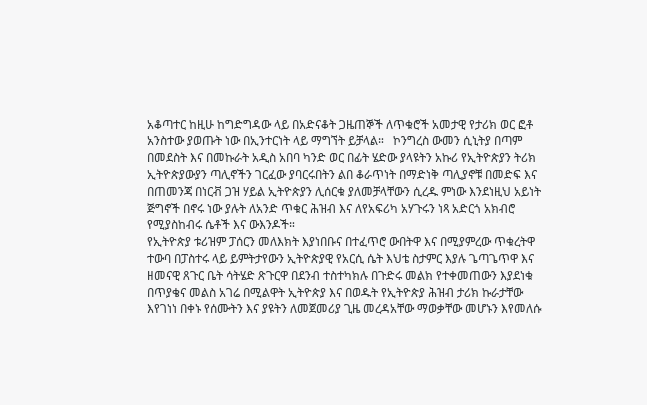አቆጣተር ከዚሁ ከግድግዳው ላይ በአድናቆት ጋዜጠኞች ለጥቁሮች አመታዊ የታሪክ ወር ፎቶ አንስተው ያወጡት ነው በኢንተርነት ላይ ማግኘት ይቻላል።   ኮንግረስ ውመን ሲኒትያ በጣም በመደስት እና በመኩራት አዲስ አበባ ካንድ ወር በፊት ሄድው ያላዩትን አኩሪ የኢትዮጵያን ትሪክ ኢትዮጵያውያን ጣሊኖችን ገርፈው ያባርሩበትን ልበ ቆራጥነት በማድነቅ ጣሊያኖቹ በመድፍ እና በጠመንጃ በነርቭ ጋዝ ሃይል ኢትዮጵያን ሊሰርቁ ያለመቻላቸውን ሲረዱ ምነው እንደነዚህ አይነት ጅግኖች በኖሩ ነው ያሉት ለአንድ ጥቁር ሕዝብ እና ለየአፍሪካ አሃጉሩን ነጻ አድርጎ አክብሮ የሚያስከብሩ ሴቶች እና ውእንዶች።
የኢትዮጵያ ቱሪዝም ፓሰርን መለእክት እያነበቡና በተፈጥሮ ውበትዋ እና በሚያምረው ጥቁረትዋ ተውባ በፓስተሩ ላይ ይምትታየውን ኢትዮጵያዊ የአርሲ ሴት እህቴ ስታምር እያሉ ጌጣጌጥዋ እና ዘመናዊ ጸጉር ቤት ሳትሄድ ጽጉርዋ በደንብ ተስተካክሉ በጉድሩ መልክ የተቀመጠውን እያደነቁ በጥያቄና መልስ አገሬ በሚልዋት ኢትዮጵያ እና በወዱት የኢትዮጵያ ሕዝብ ታሪክ ኩራታቸው እየገነነ በቀኑ የሰሙትን እና ያዩትን ለመጀመሪያ ጊዜ መረዳአቸው ማወቃቸው መሆኑን እየመለሱ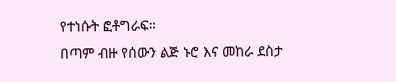የተነሱት ፎቶግራፍ።
በጣም ብዙ የሰውን ልጅ ኑሮ እና መከራ ደስታ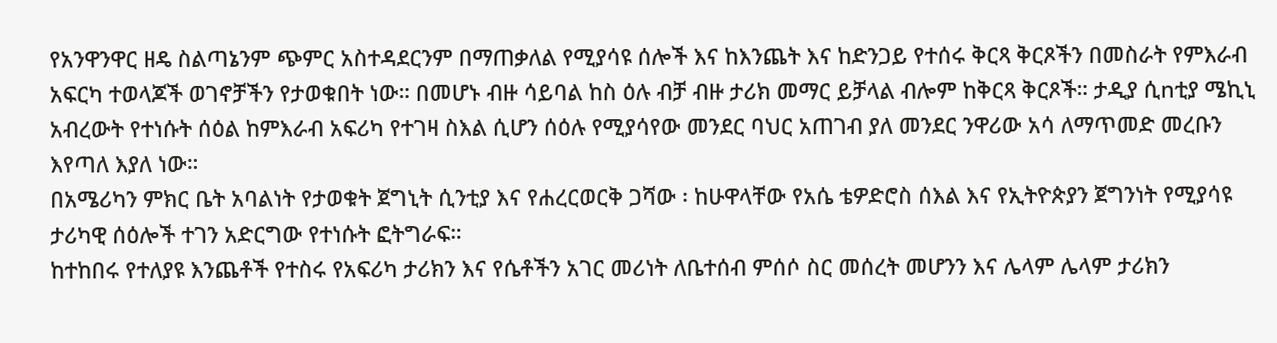የአንዋንዋር ዘዴ ስልጣኔንም ጭምር አስተዳደርንም በማጠቃለል የሚያሳዩ ሰሎች እና ከእንጨት እና ከድንጋይ የተሰሩ ቅርጻ ቅርጾችን በመስራት የምእራብ አፍርካ ተወላጆች ወገኖቻችን የታወቁበት ነው። በመሆኑ ብዙ ሳይባል ከስ ዕሉ ብቻ ብዙ ታሪክ መማር ይቻላል ብሎም ከቅርጻ ቅርጾች። ታዲያ ሲnቲያ ሜኪኒ አብረውት የተነሱት ሰዕል ከምእራብ አፍሪካ የተገዛ ስእል ሲሆን ሰዕሉ የሚያሳየው መንደር ባህር አጠገብ ያለ መንደር ንዋሪው አሳ ለማጥመድ መረቡን እየጣለ እያለ ነው።
በአሜሪካን ምክር ቤት አባልነት የታወቁት ጀግኒት ሲንቲያ እና የሐረርወርቅ ጋሻው ፡ ከሁዋላቸው የአሴ ቴዎድሮስ ሰእል እና የኢትዮጵያን ጀግንነት የሚያሳዩ ታሪካዊ ሰዕሎች ተገን አድርግው የተነሱት ፎትግራፍ።
ከተከበሩ የተለያዩ እንጨቶች የተስሩ የአፍሪካ ታሪክን እና የሴቶችን አገር መሪነት ለቤተሰብ ምሰሶ ስር መሰረት መሆንን እና ሌላም ሌላም ታሪክን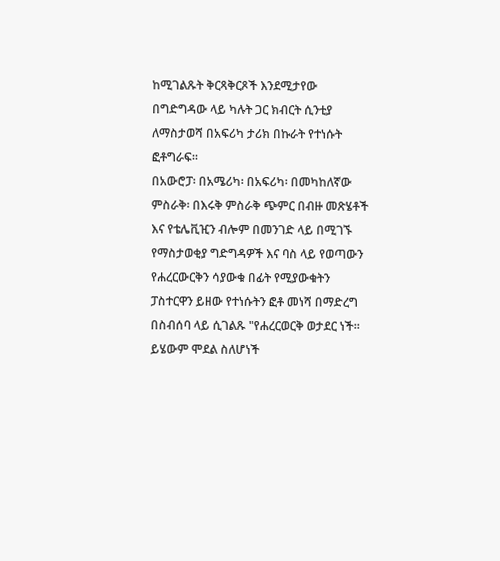ከሚገልጹት ቅርጻቅርጾች እንደሚታየው በግድግዳው ላይ ካሉት ጋር ክብርት ሲንቲያ ለማስታወሻ በአፍሪካ ታሪክ በኩራት የተነሱት ፎቶግራፍ።
በአውሮፓ፡ በአሜሪካ፡ በአፍሪካ፡ በመካከለኛው ምስራቅ፡ በእሩቅ ምስራቅ ጭምር በብዙ መጽሄቶች እና የቴሌቪዢን ብሎም በመንገድ ላይ በሚገኙ የማስታወቂያ ግድግዳዎች እና ባስ ላይ የወጣውን የሐረርውርቅን ሳያውቁ በፊት የሚያውቁትን ፓስተርዋን ይዘው የተነሱትን ፎቶ መነሻ በማድረግ በስብሰባ ላይ ሲገልጹ "የሐረርወርቅ ወታደር ነች።  ይሄውም ሞደል ስለሆነች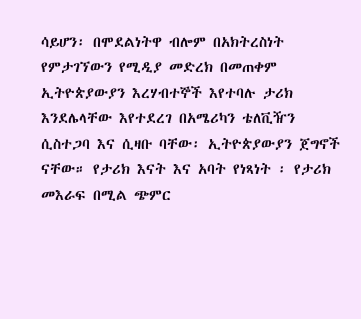ሳይሆን፡ በሞደልነትዋ ብሎም በአክትረስነት የምታገኘውን የሚዲያ መድረክ በመጠቀም ኢትዮጵያውያን እረሃብተኞች እየተባሉ ታሪክ እንደሌላቸው እየተደረገ በአሜሪካን ቴለቪዥን ሲስተጋባ እና ሲዛቡ ባቸው፡ ኢትዮጵያውያን ጀግኖች ናቸው። የታሪክ እናት እና አባት የነጻነት ፡ የታሪክ መእራፍ በሚል ጭምር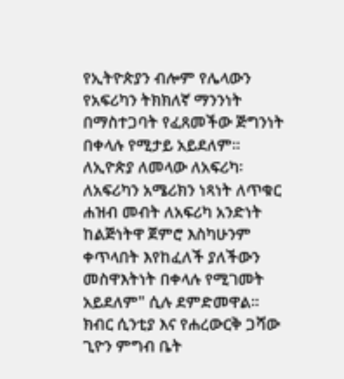የኢትዮጵያን ብሎም የሌላውን የአፍሪካን ትክክለኛ ማንንነት በማስተጋባት የፈጸመችው ጅግንነት በቀላሉ የሚታይ አይደለም። ለኢዮጵያ ለመላው ለአፍሪካ፡  ለአፍሪካን አሜሪክን ነጻነት ለጥቁር ሐዝብ መብት ለአፍሪካ አንድነት ከልጅነትዋ ጀምሮ እስካሁንም ቀጥላበት እየከፈለች ያለችውን መስዋእትነት በቀላሉ የሚገመት አይደለም" ሲሉ ደምድመዋል።
ክብር ሲንቲያ እና የሐረውርቅ ጋሻው ጊዮን ምግብ ቤት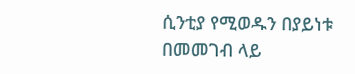ሲንቲያ የሚወዱን በያይነቱ በመመገብ ላይ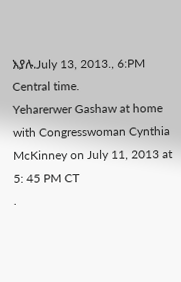እያሉ.July 13, 2013., 6:PM Central time.
Yeharerwer Gashaw at home with Congresswoman Cynthia McKinney on July 11, 2013 at 5: 45 PM CT
.